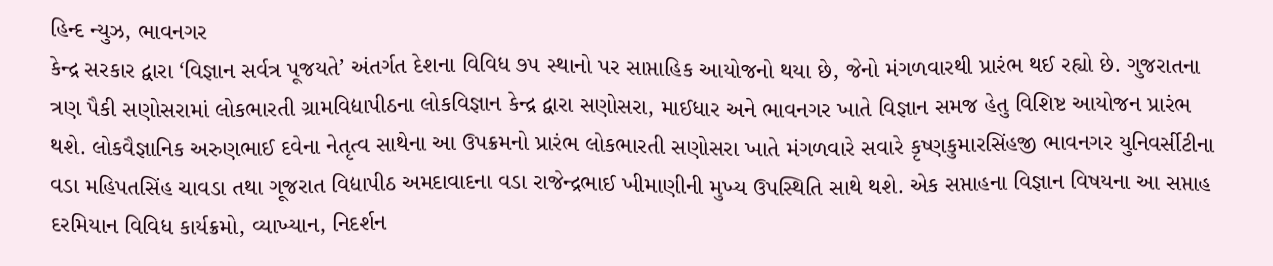હિન્દ ન્યુઝ, ભાવનગર
કેન્દ્ર સરકાર દ્વારા ‘વિજ્ઞાન સર્વત્ર પૂજયતે’ અંતર્ગત દેશના વિવિધ ૭૫ સ્થાનો પર સાપ્તાહિક આયોજનો થયા છે, જેનો મંગળવારથી પ્રારંભ થઈ રહ્યો છે. ગુજરાતના ત્રણ પૈકી સણોસરામાં લોકભારતી ગ્રામવિદ્યાપીઠના લોકવિજ્ઞાન કેન્દ્ર દ્વારા સણોસરા, માઈધાર અને ભાવનગર ખાતે વિજ્ઞાન સમજ હેતુ વિશિષ્ટ આયોજન પ્રારંભ થશે. લોકવૈજ્ઞાનિક અરુણભાઈ દવેના નેતૃત્વ સાથેના આ ઉપક્રમનો પ્રારંભ લોકભારતી સણોસરા ખાતે મંગળવારે સવારે કૃષ્ણકુમારસિંહજી ભાવનગર યુનિવર્સીટીના વડા મહિપતસિંહ ચાવડા તથા ગૂજરાત વિદ્યાપીઠ અમદાવાદના વડા રાજેન્દ્રભાઈ ખીમાણીની મુખ્ય ઉપસ્થિતિ સાથે થશે. એક સપ્તાહના વિજ્ઞાન વિષયના આ સપ્તાહ દરમિયાન વિવિધ કાર્યક્રમો, વ્યાખ્યાન, નિદર્શન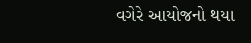વગેરે આયોજનો થયા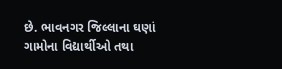છે. ભાવનગર જિલ્લાના ઘણાં ગામોના વિદ્યાર્થીઓ તથા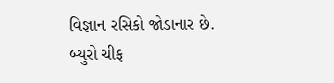વિજ્ઞાન રસિકો જોડાનાર છે.
બ્યુરો ચીફ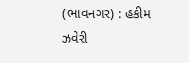(ભાવનગર) : હકીમ ઝવેરી